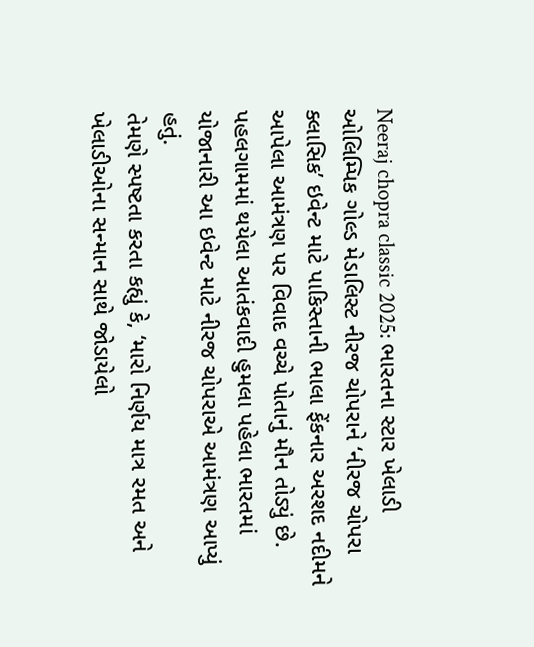Neeraj chopra classic 2025: ભારતના સ્ટાર ખેલાડી ઓલિમ્પિક ગોલ્ડ મેડાલિસ્ટ નીરજ ચોપરાને ‘નીરજ ચોપરા ક્લાસિક’ ઇવેન્ટ માટે પાકિસ્તાની ભાલા ફેંકનાર અરશદ નદીમને આપેલા આમંત્રણ પર વિવાદ વચ્ચે પોતાનું મૌન તોડ્યું છે. પહલગામમાં થયેલા આતંકવાદી હુમલા પહેલા ભારતમાં યોજાનારી આ ઇવેન્ટ માટે નીરજ ચોપરાએ આમંત્રણ આપ્યું હતું.
તેમણે સ્પષ્ટતા કરતા કહ્યું કે, ‘મારો નિર્ણય માત્ર રમત અને ખેલાડીઓના સન્માન સાથે જોડાયેલો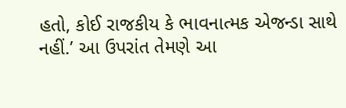હતો, કોઈ રાજકીય કે ભાવનાત્મક એજન્ડા સાથે નહીં.’ આ ઉપરાંત તેમણે આ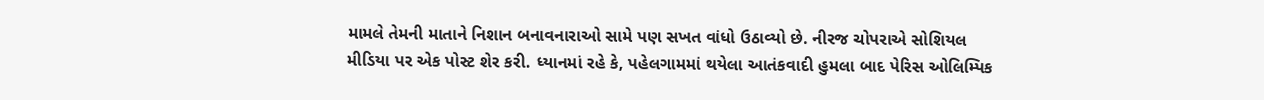મામલે તેમની માતાને નિશાન બનાવનારાઓ સામે પણ સખત વાંધો ઉઠાવ્યો છે. નીરજ ચોપરાએ સોશિયલ મીડિયા પર એક પોસ્ટ શેર કરી. ધ્યાનમાં રહે કે, પહેલગામમાં થયેલા આતંકવાદી હુમલા બાદ પેરિસ ઓલિમ્પિક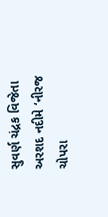સુવર્ણ ચંદ્રક વિજેતા અરશદ નદીમે ‘નીરજ ચોપરા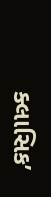ક્લાસિક’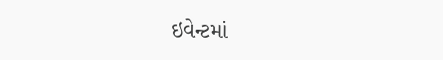ઇવેન્ટમાં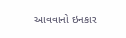આવવાનો ઇનકાર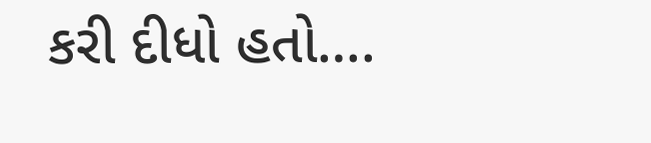કરી દીધો હતો….